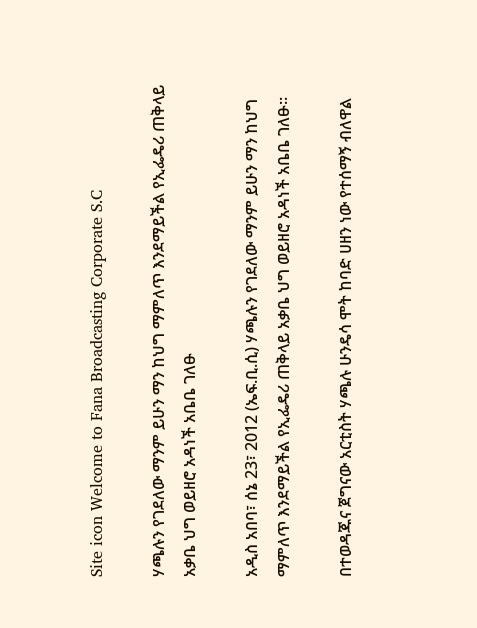Site icon Welcome to Fana Broadcasting Corporate S.C

ሃጫሉን የገደለው ማንም ይሁን ማን ከህግ ማምለጥ እንደማይችል የኢፌዴሪ ጠቅላይ አቃቤ ህግ ወይዘሮ አዳነች አቤቤ ገለፁ

አዲስ አበባ፣ ሰኔ 23፣ 2012 (ኤፍ.ቢ.ሲ) ሃጫሉን የገደለው ማንም ይሁን ማን ከህግ ማምለጥ እንደማይችል የኢፌዴሪ ጠቅላይ አቃቤ ህግ ወይዘሮ አዳነች አቤቤ ገለፁ።

በተወዳጁና ጀግናው አርቲስት ሃጫሉ ሁንዴሳ ሞት ከባድ ሀዘን ነው የተሰማኝ ብለዋል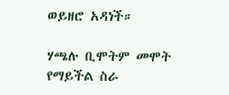ወይዘሮ አዳነች።

ሃጫሉ ቢሞትም መሞት የማይችል ስራ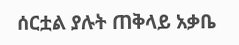ሰርቷል ያሉት ጠቅላይ አቃቤ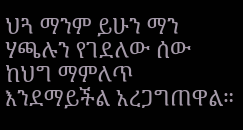ህጓ ማንም ይሁን ማን ሃጫሉን የገደለው ሰው ከህግ ማምለጥ እንደማይችል አረጋግጠዋል።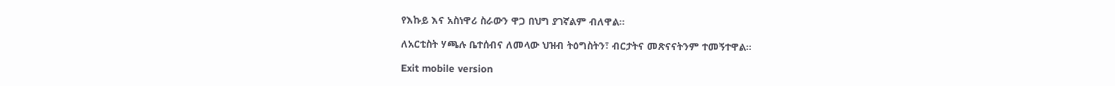የእኩይ እና አስነዋሪ ስራውን ዋጋ በህግ ያገኛልም ብለዋል።

ለአርቲስት ሃጫሉ ቤተሰብና ለመላው ህዝብ ትዕግስትን፣ ብርታትና መጽናናትንም ተመኝተዋል።

Exit mobile version